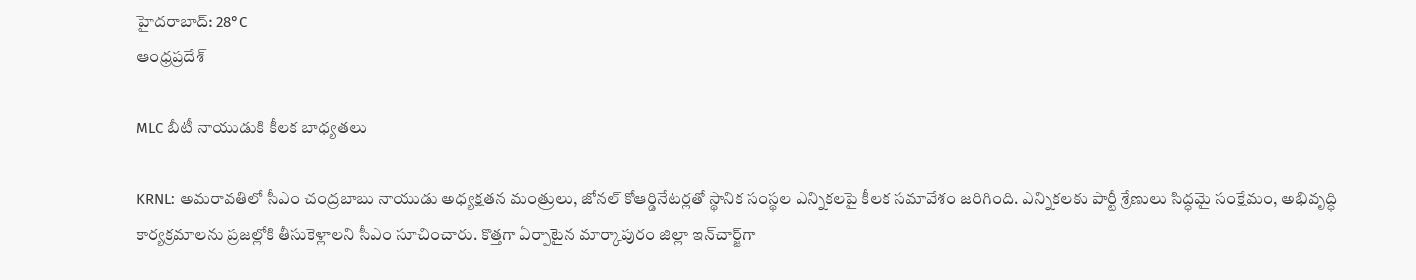హైదరాబాద్: 28°C
ఆంధ్రప్రదేశ్

MLC బీటీ నాయుడుకి కీలక బాధ్యతలు

KRNL: అమరావతిలో సీఎం చంద్రబాబు నాయుడు అధ్యక్షతన మంత్రులు, జోనల్ కోఆర్డినేటర్లతో స్థానిక సంస్థల ఎన్నికలపై కీలక సమావేశం జరిగింది. ఎన్నికలకు పార్టీ శ్రేణులు సిద్ధమై సంక్షేమం, అభివృద్ధి కార్యక్రమాలను ప్రజల్లోకి తీసుకెళ్లాలని సీఎం సూచించారు. కొత్తగా ఏర్పాటైన మార్కాపురం జిల్లా ఇన్‌చార్జ్‌గా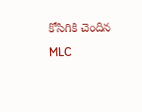కోసిగికి చెందిన MLC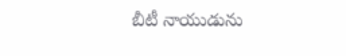బీటీ నాయుడును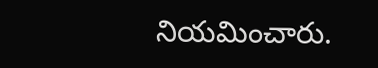నియమించారు.